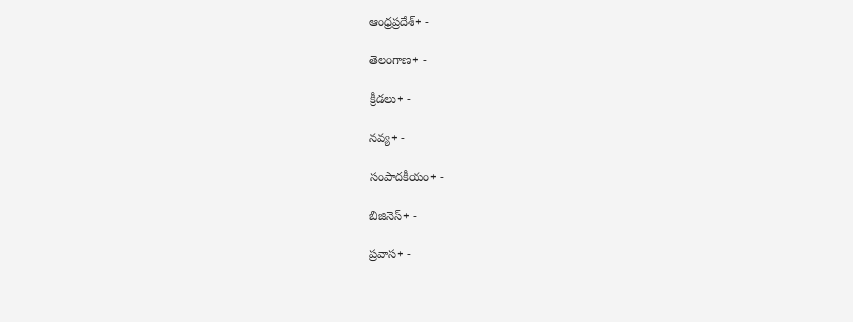ఆంధ్రప్రదేశ్+ -

తెలంగాణ+ -

క్రీడలు+ -

నవ్య+ -

సంపాదకీయం+ -

బిజినెస్+ -

ప్రవాస+ -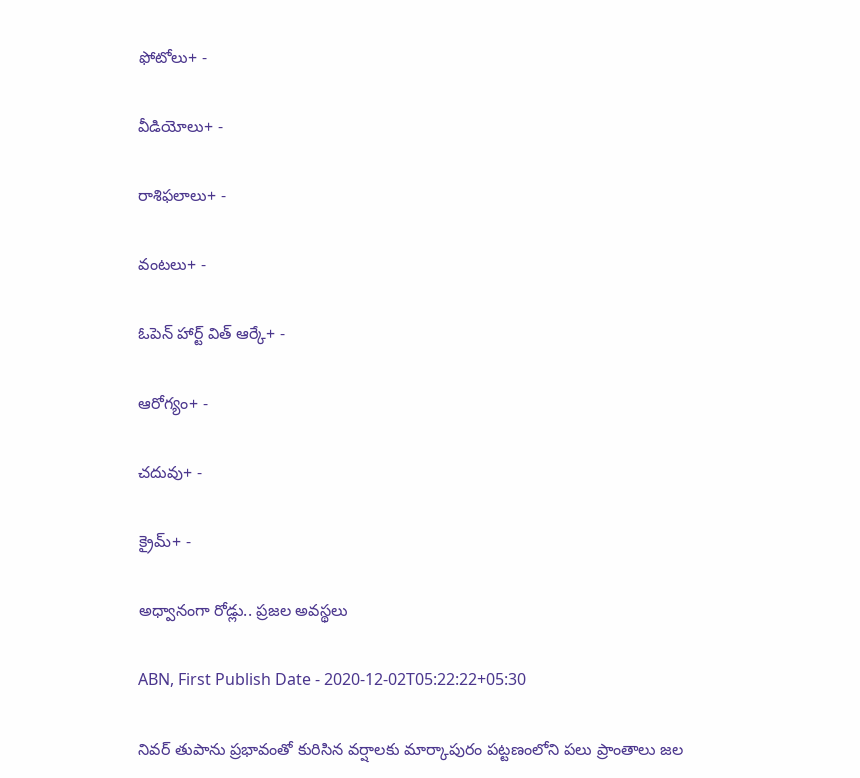ఫోటోలు+ -

వీడియోలు+ -

రాశిఫలాలు+ -

వంటలు+ -

ఓపెన్ హార్ట్ విత్ ఆర్కే+ -

ఆరోగ్యం+ -

చదువు+ -

క్రైమ్+ -

అధ్వానంగా రోడ్లు.. ప్రజల అవస్థలు

ABN, First Publish Date - 2020-12-02T05:22:22+05:30

నివర్‌ తుపాను ప్రభావంతో కురిసిన వర్షాలకు మార్కాపురం పట్టణంలోని పలు ప్రాంతాలు జల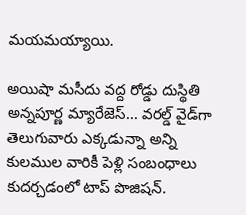మయమయ్యాయి.

అయిషా మసీదు వద్ద రోడ్డు దుస్థితి
అన్నపూర్ణ మ్యారేజెస్... వరల్డ్ వైడ్‌గా తెలుగువారు ఎక్కడున్నా అన్ని కులముల వారికీ పెళ్లి సంబంధాలు కుదర్చడంలో టాప్ పొజిషన్.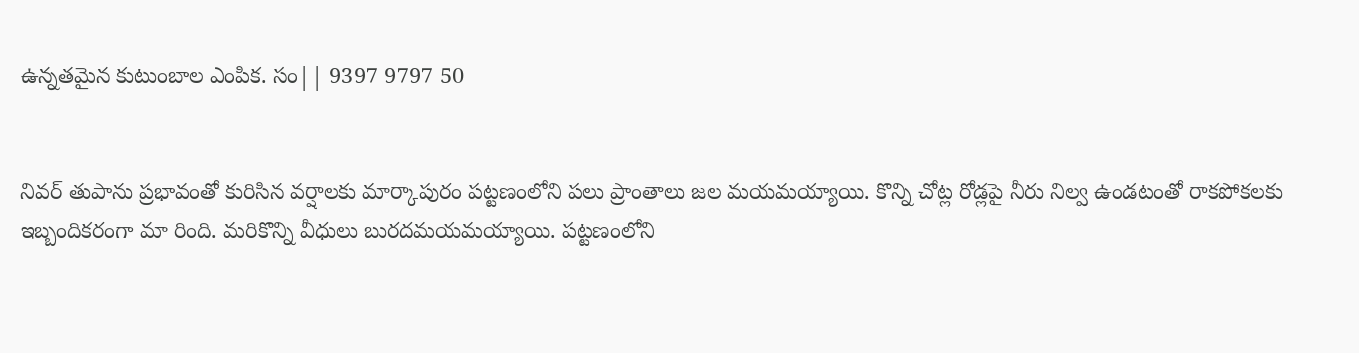ఉన్నతమైన కుటుంబాల ఎంపిక. సం|| 9397 9797 50


నివర్‌ తుపాను ప్రభావంతో కురిసిన వర్షాలకు మార్కాపురం పట్టణంలోని పలు ప్రాంతాలు జల మయమయ్యాయి. కొన్ని చోట్ల రోడ్లపై నీరు నిల్వ ఉండటంతో రాకపోకలకు ఇబ్బందికరంగా మా రింది. మరికొన్ని వీధులు బురదమయమయ్యాయి. పట్టణంలోని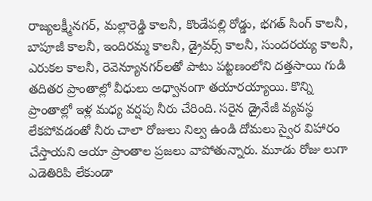రాజ్యలక్ష్మీనగర్‌, మల్లారెడ్డి కాలనీ, కొండేపల్లి రోడ్డు, భగత్‌ సింగ్‌ కాలనీ, బాపూజీ కాలనీ, ఇందిరమ్మ కాలనీ, డ్రైవర్స్‌ కాలనీ, సుందరయ్య కాలనీ, ఎరుకల కాలనీ, రెవెన్యూనగర్‌లతో పాటు పట్టణంలోని దత్తసాయి గుడి తదితర ప్రాంతాల్లో వీధులు అధ్వానంగా తయారయ్యాయి. కొన్ని ప్రాంతాల్లో ఇళ్ల మధ్య వర్షపు నీరు చేరింది. సరైన డ్రైనేజీ వ్యవస్థ లేకపోవడంతో నీరు చాలా రోజులు నిల్వ ఉండి దోమలు స్వైర విహారం చేస్తాయని ఆయా ప్రాంతాల ప్రజలు వాపోతున్నారు. మూడు రోజు లుగా ఎడెతిరిపి లేకుండా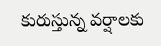కురుస్తున్న వర్షాలకు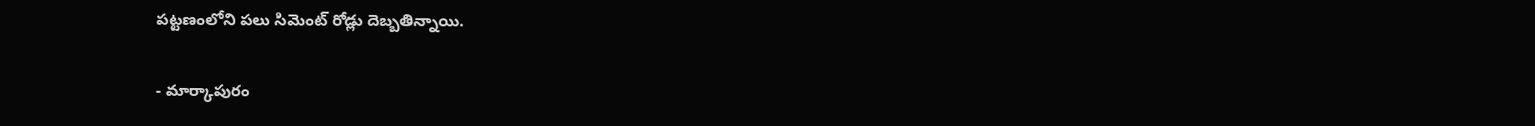పట్టణంలోని పలు సిమెంట్‌ రోడ్లు దెబ్బతిన్నాయి.

- మార్కాపురం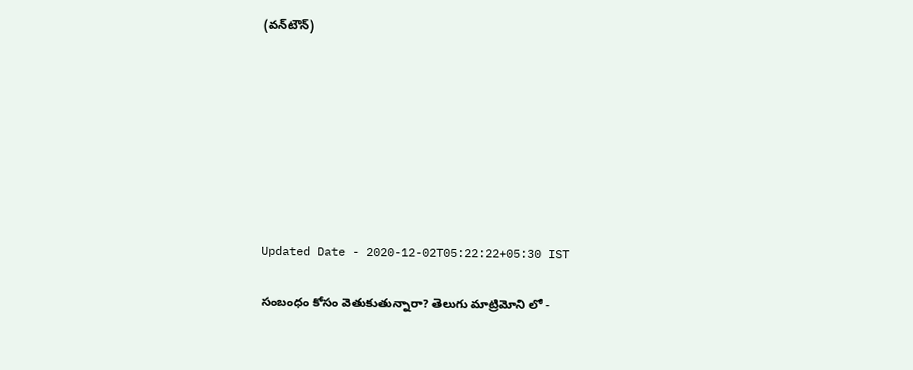(వన్‌టౌన్‌)








Updated Date - 2020-12-02T05:22:22+05:30 IST

సంబంధం కోసం వెతుకుతున్నారా? తెలుగు మాట్రిమోని లో -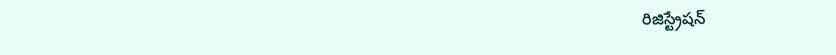రిజిస్ట్రేషన్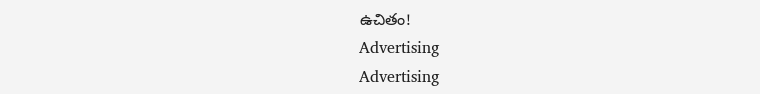ఉచితం!
Advertising
Advertising